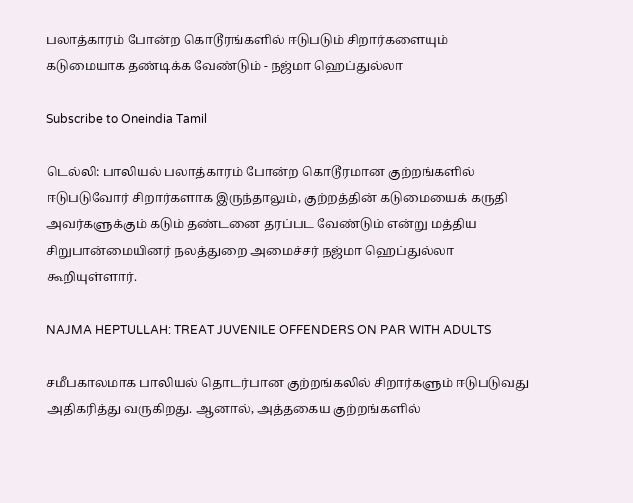பலாத்காரம் போன்ற கொடூரங்களில் ஈடுபடும் சிறார்களையும் கடுமையாக தண்டிக்க வேண்டும் - நஜ்மா ஹெப்துல்லா

Subscribe to Oneindia Tamil

டெல்லி: பாலியல் பலாத்காரம் போன்ற கொடூரமான குற்றங்களில் ஈடுபடுவோர் சிறார்களாக இருந்தாலும், குற்றத்தின் கடுமையைக் கருதி அவர்களுக்கும் கடும் தண்டனை தரப்பட வேண்டும் என்று மத்திய சிறுபான்மையினர் நலத்துறை அமைச்சர் நஜ்மா ஹெப்துல்லா கூறியுள்ளார்.

NAJMA HEPTULLAH: TREAT JUVENILE OFFENDERS ON PAR WITH ADULTS

சமீபகாலமாக பாலியல் தொடர்பான குற்றங்கலில் சிறார்களும் ஈடுபடுவது அதிகரித்து வருகிறது. ஆனால், அத்தகைய குற்றங்களில்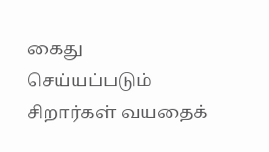கைது செய்யப்படும் சிறார்கள் வயதைக்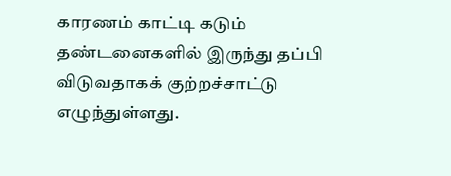காரணம் காட்டி கடும் தண்டனைகளில் இருந்து தப்பி விடுவதாகக் குற்றச்சாட்டு எழுந்துள்ளது.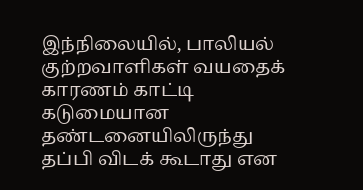இந்நிலையில், பாலியல் குற்றவாளிகள் வயதைக் காரணம் காட்டி கடுமையான தண்டனையிலிருந்து தப்பி விடக் கூடாது என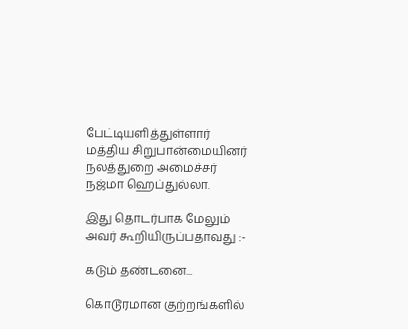பேட்டியளித்துள்ளார் மத்திய சிறுபான்மையினர் நலத்துறை அமைச்சர் நஜ்மா ஹெப்துல்லா.

இது தொடர்பாக மேலும் அவர் கூறியிருப்பதாவது :-

கடும் தண்டனை...

கொடூரமான குற்றங்களில்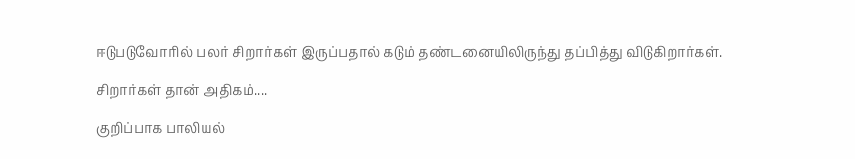ஈடுபடுவோரில் பலர் சிறார்கள் இருப்பதால் கடும் தண்டனையிலிருந்து தப்பித்து விடுகிறார்கள்.

சிறார்கள் தான் அதிகம்....

குறிப்பாக பாலியல்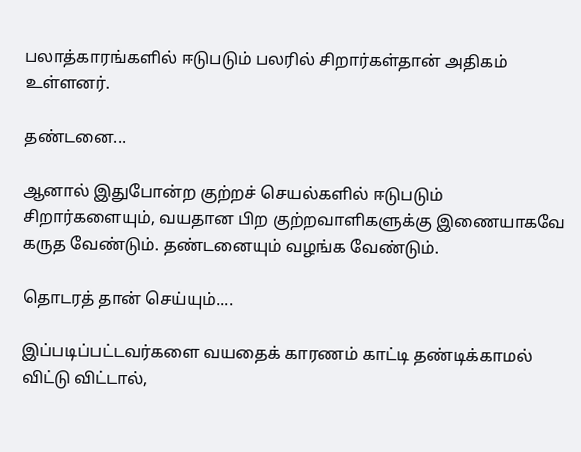பலாத்காரங்களில் ஈடுபடும் பலரில் சிறார்கள்தான் அதிகம் உள்ளனர்.

தண்டனை...

ஆனால் இதுபோன்ற குற்றச் செயல்களில் ஈடுபடும் சிறார்களையும், வயதான பிற குற்றவாளிகளுக்கு இணையாகவே கருத வேண்டும். தண்டனையும் வழங்க வேண்டும்.

தொடரத் தான் செய்யும்....

இப்படிப்பட்டவர்களை வயதைக் காரணம் காட்டி தண்டிக்காமல் விட்டு விட்டால்,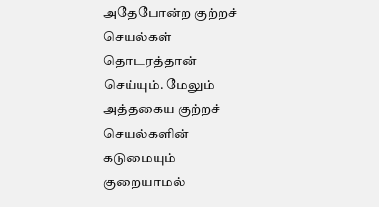அதேபோன்ற குற்றச் செயல்கள் தொடரத்தான் செய்யும். மேலும் அத்தகைய குற்றச் செயல்களின் கடுமையும் குறையாமல்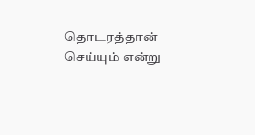தொடரத்தான் செய்யும் என்று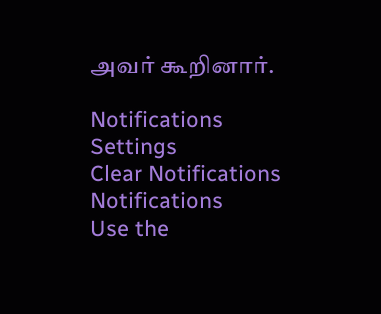அவர் கூறினார்.

Notifications
Settings
Clear Notifications
Notifications
Use the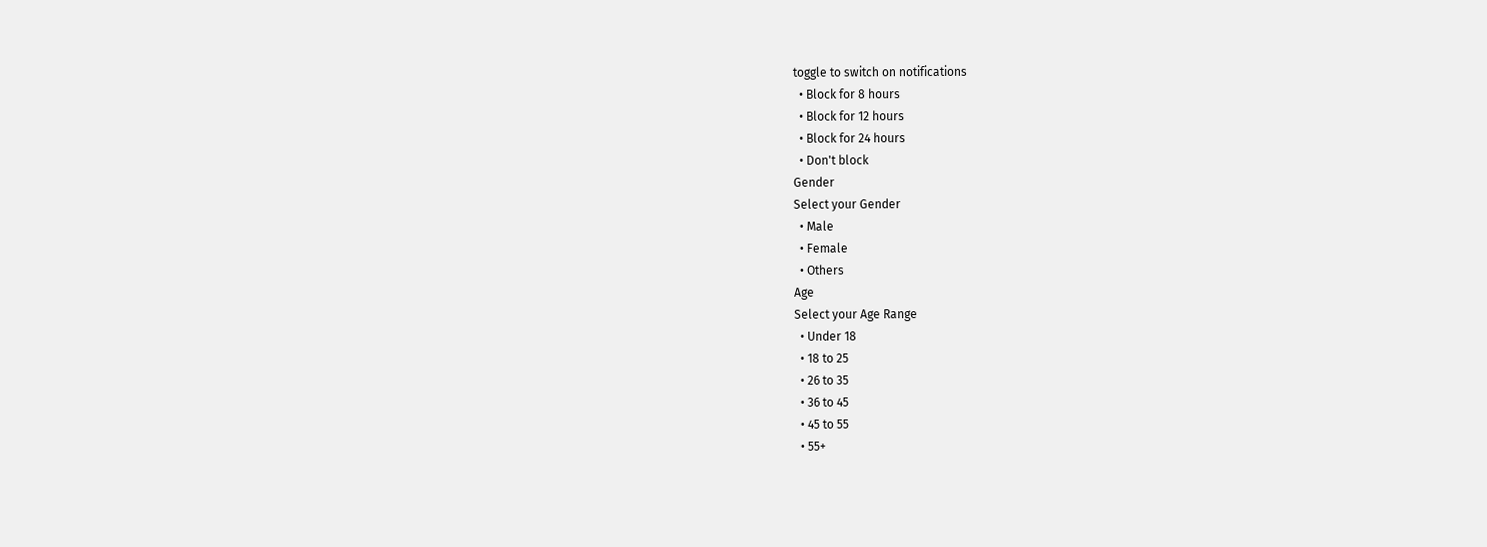toggle to switch on notifications
  • Block for 8 hours
  • Block for 12 hours
  • Block for 24 hours
  • Don't block
Gender
Select your Gender
  • Male
  • Female
  • Others
Age
Select your Age Range
  • Under 18
  • 18 to 25
  • 26 to 35
  • 36 to 45
  • 45 to 55
  • 55+